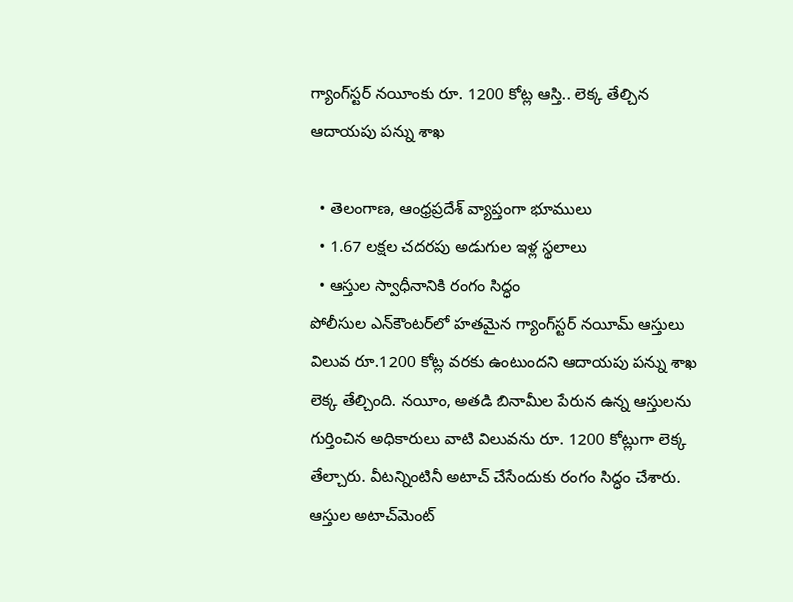గ్యాంగ్‌స్టర్ నయీంకు రూ. 1200 కోట్ల ఆస్తి.. లెక్క తేల్చిన ఆదాయపు పన్ను శాఖ

  • తెలంగాణ, ఆంధ్రప్రదేశ్ వ్యాప్తంగా భూములు
  • 1.67 లక్షల చదరపు అడుగుల ఇళ్ల స్థలాలు
  • ఆస్తుల స్వాధీనానికి రంగం సిద్ధం
పోలీసుల ఎన్‌కౌంటర్‌లో హతమైన గ్యాంగ్‌స్టర్ నయీమ్ ఆస్తులు విలువ రూ.1200 కోట్ల వరకు ఉంటుందని ఆదాయపు పన్ను శాఖ లెక్క తేల్చింది. నయీం, అతడి బినామీల పేరున ఉన్న ఆస్తులను గుర్తించిన అధికారులు వాటి విలువను రూ. 1200 కోట్లుగా లెక్క తేల్చారు. వీటన్నింటినీ అటాచ్ చేసేందుకు రంగం సిద్ధం చేశారు. ఆస్తుల అటాచ్‌మెంట్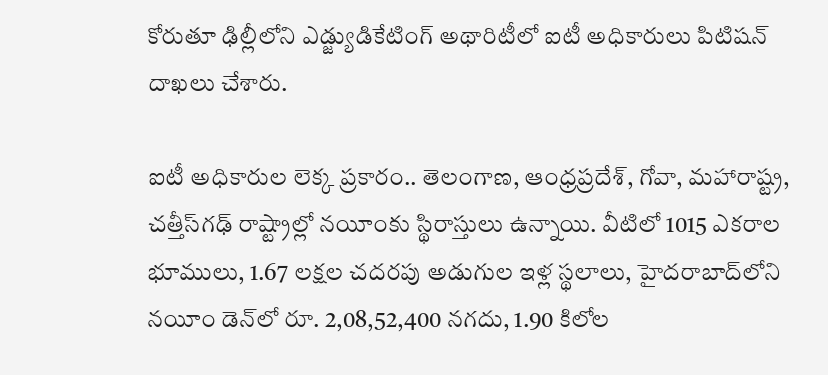కోరుతూ ఢిల్లీలోని ఎడ్జ్యుడికేటింగ్‌ అథారిటీలో ఐటీ అధికారులు పిటిషన్‌ దాఖలు చేశారు.

ఐటీ అధికారుల లెక్క ప్రకారం.. తెలంగాణ, ఆంధ్రప్రదేశ్, గోవా, మహారాష్ట్ర, చత్తీస్‌గఢ్ రాష్ట్రాల్లో నయీంకు స్థిరాస్తులు ఉన్నాయి. వీటిలో 1015 ఎకరాల భూములు, 1.67 లక్షల చదరపు అడుగుల ఇళ్ల స్థలాలు, హైదరాబాద్‌లోని నయీం డెన్‌లో రూ. 2,08,52,400 నగదు, 1.90 కిలోల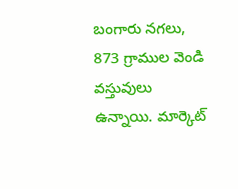బంగారు నగలు, 873 గ్రాముల వెండి వస్తువులు ఉన్నాయి. మార్కెట్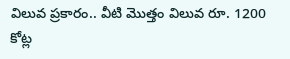విలువ ప్రకారం.. వీటి మొత్తం విలువ రూ. 1200 కోట్ల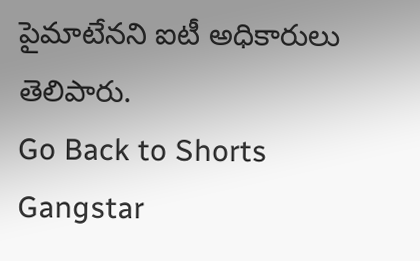పైమాటేనని ఐటీ అధికారులు తెలిపారు.
Go Back to Shorts
Gangstar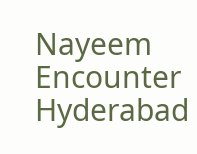Nayeem
Encounter
Hyderabad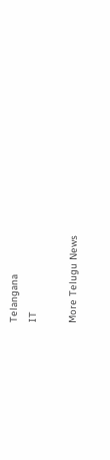Telangana
IT

More Telugu News